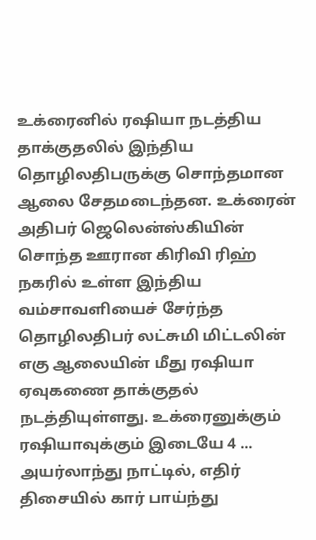உக்ரைனில் ரஷியா நடத்திய தாக்குதலில் இந்திய தொழிலதிபருக்கு சொந்தமான ஆலை சேதமடைந்தன. உக்ரைன் அதிபர் ஜெலென்ஸ்கியின் சொந்த ஊரான கிரிவி ரிஹ் நகரில் உள்ள இந்திய வம்சாவளியைச் சேர்ந்த தொழிலதிபர் லட்சுமி மிட்டலின் எகு ஆலையின் மீது ரஷியா ஏவுகணை தாக்குதல் நடத்தியுள்ளது. உக்ரைனுக்கும் ரஷியாவுக்கும் இடையே 4 ...
அயர்லாந்து நாட்டில், எதிர் திசையில் கார் பாய்ந்து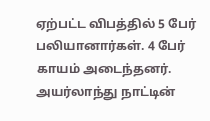ஏற்பட்ட விபத்தில் 5 பேர் பலியானார்கள். 4 பேர் காயம் அடைந்தனர். அயர்லாந்து நாட்டின்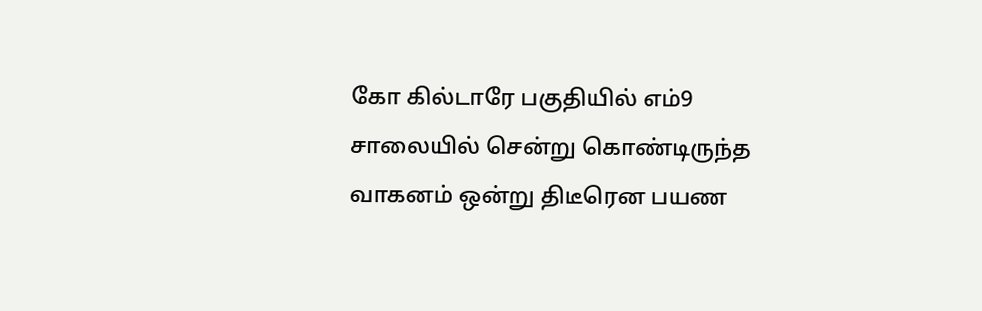கோ கில்டாரே பகுதியில் எம்9 சாலையில் சென்று கொண்டிருந்த வாகனம் ஒன்று திடீரென பயண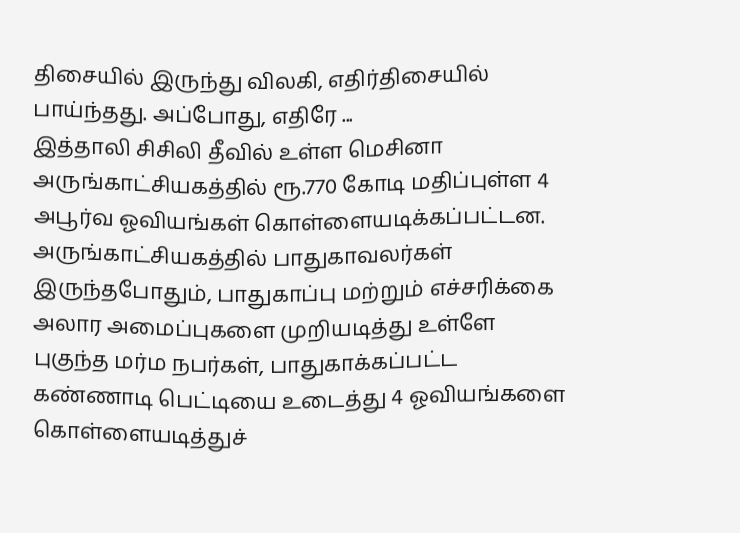திசையில் இருந்து விலகி, எதிர்திசையில் பாய்ந்தது. அப்போது, எதிரே ...
இத்தாலி சிசிலி தீவில் உள்ள மெசினா அருங்காட்சியகத்தில் ரூ.770 கோடி மதிப்புள்ள 4 அபூர்வ ஓவியங்கள் கொள்ளையடிக்கப்பட்டன. அருங்காட்சியகத்தில் பாதுகாவலர்கள் இருந்தபோதும், பாதுகாப்பு மற்றும் எச்சரிக்கை அலார அமைப்புகளை முறியடித்து உள்ளே புகுந்த மர்ம நபர்கள், பாதுகாக்கப்பட்ட கண்ணாடி பெட்டியை உடைத்து 4 ஓவியங்களை கொள்ளையடித்துச்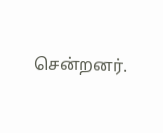சென்றனர்.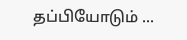தப்பியோடும் ...